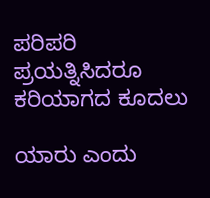ಪರಿಪರಿ ಪ್ರಯತ್ನಿಸಿದರೂ ಕರಿಯಾಗದ ಕೂದಲು

ಯಾರು ಎಂದು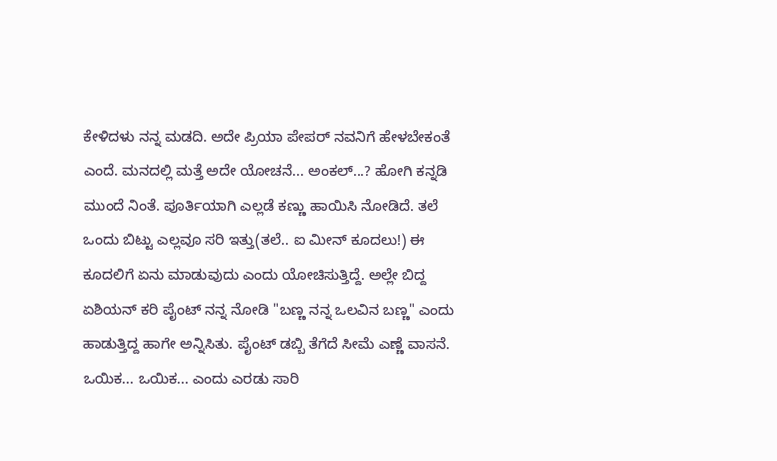ಕೇಳಿದಳು ನನ್ನ ಮಡದಿ. ಅದೇ ಪ್ರಿಯಾ ಪೇಪರ್ ನವನಿಗೆ ಹೇಳಬೇಕಂತೆ ಎಂದೆ. ಮನದಲ್ಲಿ ಮತ್ತೆ ಅದೇ ಯೋಚನೆ... ಅಂಕಲ್...? ಹೋಗಿ ಕನ್ನಡಿ ಮುಂದೆ ನಿಂತೆ. ಪೂರ್ತಿಯಾಗಿ ಎಲ್ಲಡೆ ಕಣ್ಣು ಹಾಯಿಸಿ ನೋಡಿದೆ. ತಲೆ ಒಂದು ಬಿಟ್ಟು ಎಲ್ಲವೂ ಸರಿ ಇತ್ತು(ತಲೆ.. ಐ ಮೀನ್ ಕೂದಲು!) ಈ ಕೂದಲಿಗೆ ಏನು ಮಾಡುವುದು ಎಂದು ಯೋಚಿಸುತ್ತಿದ್ದೆ. ಅಲ್ಲೇ ಬಿದ್ದ ಏಶಿಯನ್ ಕರಿ ಪೈಂಟ್ ನನ್ನ ನೋಡಿ "ಬಣ್ಣ ನನ್ನ ಒಲವಿನ ಬಣ್ಣ" ಎಂದು ಹಾಡುತ್ತಿದ್ದ ಹಾಗೇ ಅನ್ನಿಸಿತು. ಪೈಂಟ್ ಡಬ್ಬಿ ತೆಗೆದೆ ಸೀಮೆ ಎಣ್ಣೆ ವಾಸನೆ. ಒಯಿಕ... ಒಯಿಕ... ಎಂದು ಎರಡು ಸಾರಿ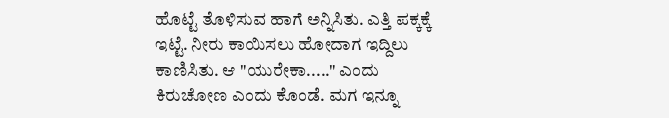ಹೊಟ್ಟೆ ತೊಳಿಸುವ ಹಾಗೆ ಅನ್ನಿಸಿತು. ಎತ್ತಿ ಪಕ್ಕಕ್ಕೆ ಇಟ್ಟೆ. ನೀರು ಕಾಯಿಸಲು ಹೋದಾಗ ಇದ್ದಿಲು ಕಾಣಿಸಿತು. ಆ "ಯುರೇಕಾ....." ಎಂದು ಕಿರುಚೋಣ ಎಂದು ಕೊಂಡೆ. ಮಗ ಇನ್ನೂ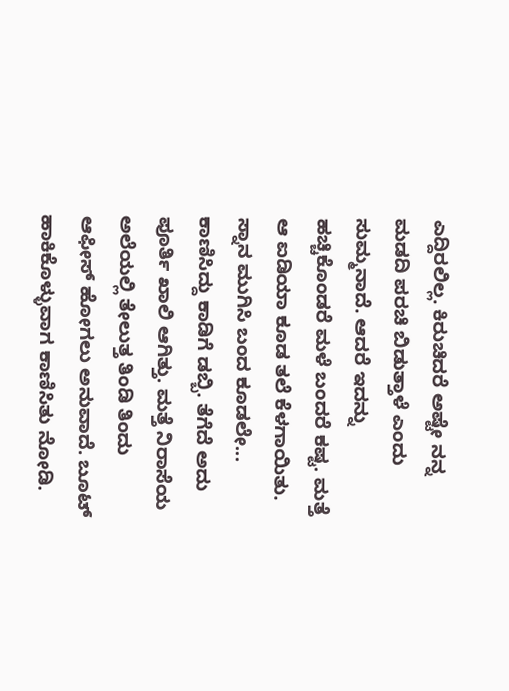ಎದ್ದಿರಲಿಲ್ಲ. ಕಿರುಚಿದರೆ ಅಷ್ಟೇ ನನ್ನ ಮಡದಿ ಪರಚಿ ಬಿಡುತ್ತಾಳೆ ಎಂದು ಸುಮ್ಮನಾದೆ. ಆದರೆ ಇದನ್ನು ಹಚ್ಚಿಕೊಂಡರೆ ಮಳೆ ಬಂದರೆ ಕಷ್ಟ. ಮತ್ತೆ ಆ ಐಡಿಯಾ ಕೂಡ ತಲೆ ಕೆಳಗಾಯಿತು.
ಸ್ನಾನ ಮುಗಿಸಿ ಬಂದ ಕೂಡಲೇ... ಕಾಣಿಸಿದ್ದು ಕಾಡಿಗೆ ಡಬ್ಬಿ. ತೆಗೆದೆ ಅದು ಪೂರ್ತಿ ಖಾಲಿ ಆಗಿತ್ತು. ಮತ್ತೆ ನಿರಾಸೆಯ ಅಲೆಯಲ್ಲಿ ತೇಲುತ್ತ ತಿಂಡಿ ತಿಂದು ಆಫೀಸ್ ಹೋಗಲು ಅನುವಾದೆ. ಬೂಟ್ ಹಾಕಿಕೊಳ್ಳುವಾಗ ಕಾಣಿಸಿತು ನೋಡಿ.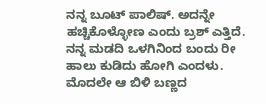ನನ್ನ ಬೂಟ್ ಪಾಲಿಷ್. ಅದನ್ನೇ ಹಚ್ಚಿಕೊಳ್ಳೋಣ ಎಂದು ಬ್ರಶ್ ಎತ್ತಿದೆ. ನನ್ನ ಮಡದಿ ಒಳಗಿನಿಂದ ಬಂದು ರೀ ಹಾಲು ಕುಡಿದು ಹೋಗಿ ಎಂದಳು. ಮೊದಲೇ ಆ ಬಿಳಿ ಬಣ್ಣದ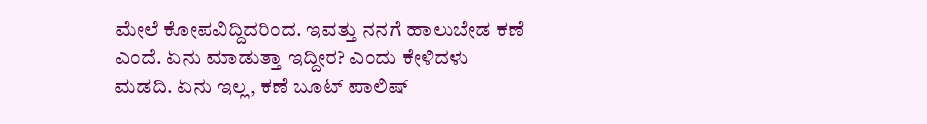ಮೇಲೆ ಕೋಪವಿದ್ದಿದರಿಂದ. ಇವತ್ತು ನನಗೆ ಹಾಲುಬೇಡ ಕಣೆ ಎಂದೆ. ಏನು ಮಾಡುತ್ತಾ ಇದ್ದೀರ? ಎಂದು ಕೇಳಿದಳು ಮಡದಿ. ಏನು ಇಲ್ಲ, ಕಣೆ ಬೂಟ್ ಪಾಲಿಷ್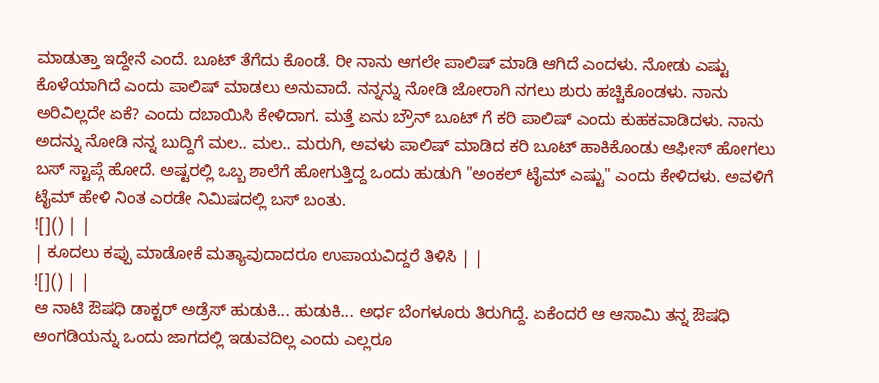ಮಾಡುತ್ತಾ ಇದ್ದೇನೆ ಎಂದೆ. ಬೂಟ್ ತೆಗೆದು ಕೊಂಡೆ. ರೀ ನಾನು ಆಗಲೇ ಪಾಲಿಷ್ ಮಾಡಿ ಆಗಿದೆ ಎಂದಳು. ನೋಡು ಎಷ್ಟು ಕೊಳೆಯಾಗಿದೆ ಎಂದು ಪಾಲಿಷ್ ಮಾಡಲು ಅನುವಾದೆ. ನನ್ನನ್ನು ನೋಡಿ ಜೋರಾಗಿ ನಗಲು ಶುರು ಹಚ್ಚಿಕೊಂಡಳು. ನಾನು ಅರಿವಿಲ್ಲದೇ ಏಕೆ? ಎಂದು ದಬಾಯಿಸಿ ಕೇಳಿದಾಗ. ಮತ್ತೆ ಏನು ಬ್ರೌನ್ ಬೂಟ್ ಗೆ ಕರಿ ಪಾಲಿಷ್ ಎಂದು ಕುಹಕವಾಡಿದಳು. ನಾನು ಅದನ್ನು ನೋಡಿ ನನ್ನ ಬುದ್ದಿಗೆ ಮಲ.. ಮಲ.. ಮರುಗಿ, ಅವಳು ಪಾಲಿಷ್ ಮಾಡಿದ ಕರಿ ಬೂಟ್ ಹಾಕಿಕೊಂಡು ಆಫೀಸ್ ಹೋಗಲು ಬಸ್ ಸ್ಟಾಪ್ಗೆ ಹೋದೆ. ಅಷ್ಟರಲ್ಲಿ ಒಬ್ಬ ಶಾಲೆಗೆ ಹೋಗುತ್ತಿದ್ದ ಒಂದು ಹುಡುಗಿ "ಅಂಕಲ್ ಟೈಮ್ ಎಷ್ಟು" ಎಂದು ಕೇಳಿದಳು. ಅವಳಿಗೆ ಟೈಮ್ ಹೇಳಿ ನಿಂತ ಎರಡೇ ನಿಮಿಷದಲ್ಲಿ ಬಸ್ ಬಂತು.
![]() | |
| ಕೂದಲು ಕಪ್ಪು ಮಾಡೋಕೆ ಮತ್ಯಾವುದಾದರೂ ಉಪಾಯವಿದ್ದರೆ ತಿಳಿಸಿ | |
![]() | |
ಆ ನಾಟಿ ಔಷಧಿ ಡಾಕ್ಟರ್ ಅಡ್ರೆಸ್ ಹುಡುಕಿ... ಹುಡುಕಿ... ಅರ್ಧ ಬೆಂಗಳೂರು ತಿರುಗಿದ್ದೆ. ಏಕೆಂದರೆ ಆ ಆಸಾಮಿ ತನ್ನ ಔಷಧಿ ಅಂಗಡಿಯನ್ನು ಒಂದು ಜಾಗದಲ್ಲಿ ಇಡುವದಿಲ್ಲ ಎಂದು ಎಲ್ಲರೂ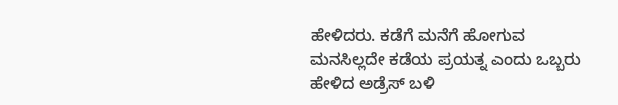ಹೇಳಿದರು. ಕಡೆಗೆ ಮನೆಗೆ ಹೋಗುವ ಮನಸಿಲ್ಲದೇ ಕಡೆಯ ಪ್ರಯತ್ನ ಎಂದು ಒಬ್ಬರು ಹೇಳಿದ ಅಡ್ರೆಸ್ ಬಳಿ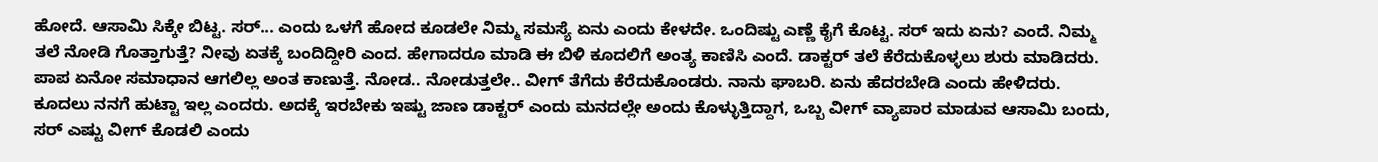ಹೋದೆ. ಆಸಾಮಿ ಸಿಕ್ಕೇ ಬಿಟ್ಟ. ಸರ್... ಎಂದು ಒಳಗೆ ಹೋದ ಕೂಡಲೇ ನಿಮ್ಮ ಸಮಸ್ಯೆ ಏನು ಎಂದು ಕೇಳದೇ. ಒಂದಿಷ್ಟು ಎಣ್ಣೆ ಕೈಗೆ ಕೊಟ್ಟ. ಸರ್ ಇದು ಏನು? ಎಂದೆ. ನಿಮ್ಮ ತಲೆ ನೋಡಿ ಗೊತ್ತಾಗುತ್ತೆ? ನೀವು ಏತಕ್ಕೆ ಬಂದಿದ್ದೀರಿ ಎಂದ. ಹೇಗಾದರೂ ಮಾಡಿ ಈ ಬಿಳಿ ಕೂದಲಿಗೆ ಅಂತ್ಯ ಕಾಣಿಸಿ ಎಂದೆ. ಡಾಕ್ಟರ್ ತಲೆ ಕೆರೆದುಕೊಳ್ಳಲು ಶುರು ಮಾಡಿದರು. ಪಾಪ ಏನೋ ಸಮಾಧಾನ ಆಗಲಿಲ್ಲ ಅಂತ ಕಾಣುತ್ತೆ. ನೋಡ.. ನೋಡುತ್ತಲೇ.. ವೀಗ್ ತೆಗೆದು ಕೆರೆದುಕೊಂಡರು. ನಾನು ಘಾಬರಿ. ಏನು ಹೆದರಬೇಡಿ ಎಂದು ಹೇಳಿದರು. ಕೂದಲು ನನಗೆ ಹುಟ್ಟಾ ಇಲ್ಲ ಎಂದರು. ಅದಕ್ಕೆ ಇರಬೇಕು ಇಷ್ಟು ಜಾಣ ಡಾಕ್ಟರ್ ಎಂದು ಮನದಲ್ಲೇ ಅಂದು ಕೊಳ್ಳುತ್ತಿದ್ದಾಗ, ಒಬ್ಬ ವೀಗ್ ವ್ಯಾಪಾರ ಮಾಡುವ ಆಸಾಮಿ ಬಂದು, ಸರ್ ಎಷ್ಟು ವೀಗ್ ಕೊಡಲಿ ಎಂದು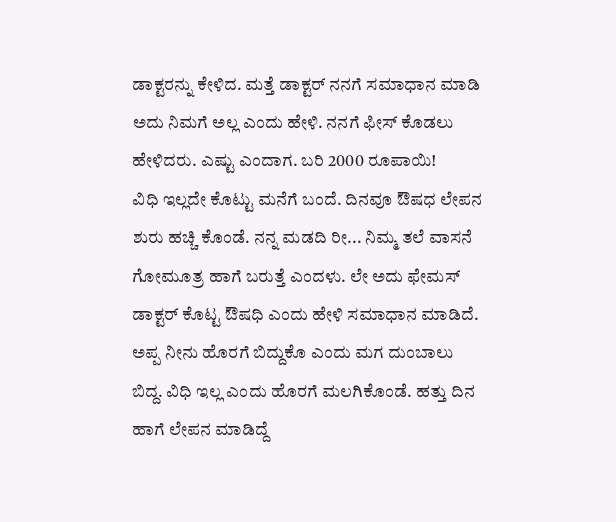ಡಾಕ್ಟರನ್ನು ಕೇಳಿದ. ಮತ್ತೆ ಡಾಕ್ಟರ್ ನನಗೆ ಸಮಾಧಾನ ಮಾಡಿ ಅದು ನಿಮಗೆ ಅಲ್ಲ ಎಂದು ಹೇಳಿ. ನನಗೆ ಫೀಸ್ ಕೊಡಲು ಹೇಳಿದರು. ಎಷ್ಟು ಎಂದಾಗ. ಬರಿ 2000 ರೂಪಾಯಿ!
ವಿಧಿ ಇಲ್ಲದೇ ಕೊಟ್ಟು ಮನೆಗೆ ಬಂದೆ. ದಿನವೂ ಔಷಧ ಲೇಪನ ಶುರು ಹಚ್ಚಿ ಕೊಂಡೆ. ನನ್ನ ಮಡದಿ ರೀ... ನಿಮ್ಮ ತಲೆ ವಾಸನೆ ಗೋಮೂತ್ರ ಹಾಗೆ ಬರುತ್ತೆ ಎಂದಳು. ಲೇ ಅದು ಫೇಮಸ್ ಡಾಕ್ಟರ್ ಕೊಟ್ಟ ಔಷಧಿ ಎಂದು ಹೇಳಿ ಸಮಾಧಾನ ಮಾಡಿದೆ. ಅಪ್ಪ ನೀನು ಹೊರಗೆ ಬಿದ್ದುಕೊ ಎಂದು ಮಗ ದುಂಬಾಲು ಬಿದ್ದ. ವಿಧಿ ಇಲ್ಲ ಎಂದು ಹೊರಗೆ ಮಲಗಿಕೊಂಡೆ. ಹತ್ತು ದಿನ ಹಾಗೆ ಲೇಪನ ಮಾಡಿದ್ದೆ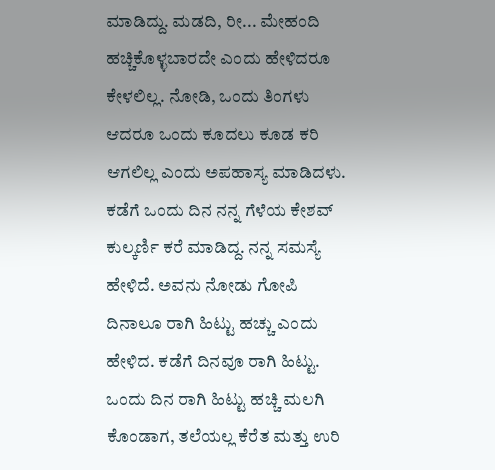ಮಾಡಿದ್ದು. ಮಡದಿ, ರೀ... ಮೇಹಂದಿ ಹಚ್ಚಿಕೊಳ್ಳಬಾರದೇ ಎಂದು ಹೇಳಿದರೂ ಕೇಳಲಿಲ್ಲ. ನೋಡಿ, ಒಂದು ತಿಂಗಳು ಆದರೂ ಒಂದು ಕೂದಲು ಕೂಡ ಕರಿ ಆಗಲಿಲ್ಲ ಎಂದು ಅಪಹಾಸ್ಯ ಮಾಡಿದಳು.
ಕಡೆಗೆ ಒಂದು ದಿನ ನನ್ನ ಗೆಳೆಯ ಕೇಶವ್ ಕುಲ್ಕರ್ಣಿ ಕರೆ ಮಾಡಿದ್ದ. ನನ್ನ ಸಮಸ್ಯೆ ಹೇಳಿದೆ. ಅವನು ನೋಡು ಗೋಪಿ ದಿನಾಲೂ ರಾಗಿ ಹಿಟ್ಟು ಹಚ್ಚು ಎಂದು ಹೇಳಿದ. ಕಡೆಗೆ ದಿನವೂ ರಾಗಿ ಹಿಟ್ಟು. ಒಂದು ದಿನ ರಾಗಿ ಹಿಟ್ಟು ಹಚ್ಚಿ ಮಲಗಿ ಕೊಂಡಾಗ, ತಲೆಯಲ್ಲ ಕೆರೆತ ಮತ್ತು ಉರಿ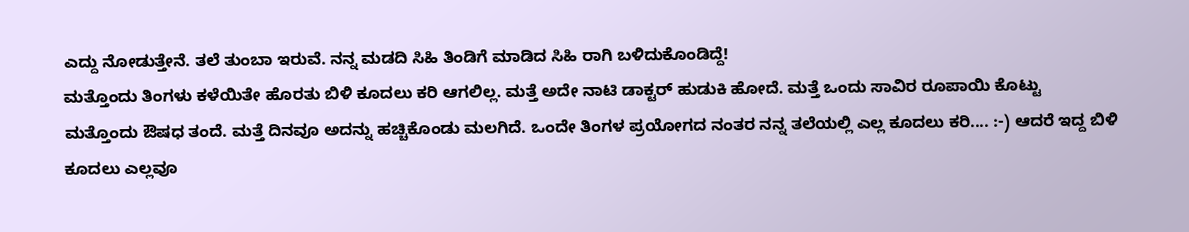ಎದ್ದು ನೋಡುತ್ತೇನೆ. ತಲೆ ತುಂಬಾ ಇರುವೆ. ನನ್ನ ಮಡದಿ ಸಿಹಿ ತಿಂಡಿಗೆ ಮಾಡಿದ ಸಿಹಿ ರಾಗಿ ಬಳಿದುಕೊಂಡಿದ್ದೆ!
ಮತ್ತೊಂದು ತಿಂಗಳು ಕಳೆಯಿತೇ ಹೊರತು ಬಿಳಿ ಕೂದಲು ಕರಿ ಆಗಲಿಲ್ಲ. ಮತ್ತೆ ಅದೇ ನಾಟಿ ಡಾಕ್ಟರ್ ಹುಡುಕಿ ಹೋದೆ. ಮತ್ತೆ ಒಂದು ಸಾವಿರ ರೂಪಾಯಿ ಕೊಟ್ಟು ಮತ್ತೊಂದು ಔಷಧ ತಂದೆ. ಮತ್ತೆ ದಿನವೂ ಅದನ್ನು ಹಚ್ಚಿಕೊಂಡು ಮಲಗಿದೆ. ಒಂದೇ ತಿಂಗಳ ಪ್ರಯೋಗದ ನಂತರ ನನ್ನ ತಲೆಯಲ್ಲಿ ಎಲ್ಲ ಕೂದಲು ಕರಿ.... :-) ಆದರೆ ಇದ್ದ ಬಿಳಿ ಕೂದಲು ಎಲ್ಲವೂ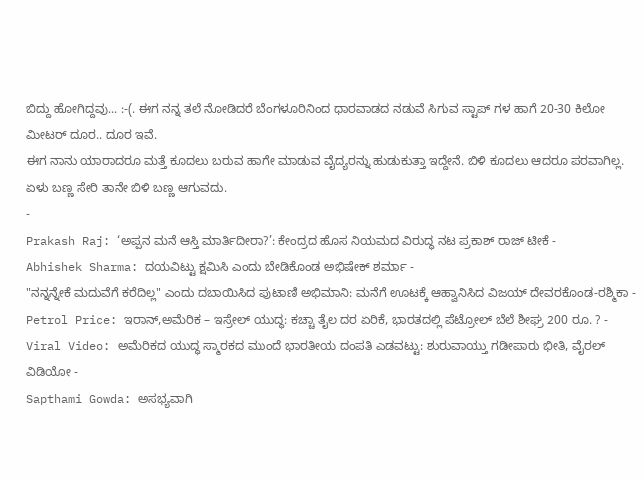ಬಿದ್ದು ಹೋಗಿದ್ದವು... :-(. ಈಗ ನನ್ನ ತಲೆ ನೋಡಿದರೆ ಬೆಂಗಳೂರಿನಿಂದ ಧಾರವಾಡದ ನಡುವೆ ಸಿಗುವ ಸ್ಟಾಪ್ ಗಳ ಹಾಗೆ 20-30 ಕಿಲೋ ಮೀಟರ್ ದೂರ.. ದೂರ ಇವೆ.
ಈಗ ನಾನು ಯಾರಾದರೂ ಮತ್ತೆ ಕೂದಲು ಬರುವ ಹಾಗೇ ಮಾಡುವ ವೈದ್ಯರನ್ನು ಹುಡುಕುತ್ತಾ ಇದ್ದೇನೆ. ಬಿಳಿ ಕೂದಲು ಆದರೂ ಪರವಾಗಿಲ್ಲ. ಏಳು ಬಣ್ಣ ಸೇರಿ ತಾನೇ ಬಿಳಿ ಬಣ್ಣ ಆಗುವದು.
-
Prakash Raj: ‘ಅಪ್ಪನ ಮನೆ ಆಸ್ತಿ ಮಾರ್ತಿದೀರಾ?’: ಕೇಂದ್ರದ ಹೊಸ ನಿಯಮದ ವಿರುದ್ಧ ನಟ ಪ್ರಕಾಶ್ ರಾಜ್ ಟೀಕೆ -
Abhishek Sharma: ದಯವಿಟ್ಟು ಕ್ಷಮಿಸಿ ಎಂದು ಬೇಡಿಕೊಂಡ ಅಭಿಷೇಕ್ ಶರ್ಮಾ -
"ನನ್ನನ್ನೇಕೆ ಮದುವೆಗೆ ಕರೆದಿಲ್ಲ" ಎಂದು ದಬಾಯಿಸಿದ ಪುಟಾಣಿ ಅಭಿಮಾನಿ: ಮನೆಗೆ ಊಟಕ್ಕೆ ಆಹ್ವಾನಿಸಿದ ವಿಜಯ್ ದೇವರಕೊಂಡ-ರಶ್ಮಿಕಾ -
Petrol Price: ಇರಾನ್,ಅಮೆರಿಕ – ಇಸ್ರೇಲ್ ಯುದ್ಧ: ಕಚ್ಚಾ ತೈಲ ದರ ಏರಿಕೆ, ಭಾರತದಲ್ಲಿ ಪೆಟ್ರೋಲ್ ಬೆಲೆ ಶೀಘ್ರ 200 ರೂ. ? -
Viral Video: ಅಮೆರಿಕದ ಯುದ್ಧ ಸ್ಮಾರಕದ ಮುಂದೆ ಭಾರತೀಯ ದಂಪತಿ ಎಡವಟ್ಟು: ಶುರುವಾಯ್ತು ಗಡೀಪಾರು ಭೀತಿ, ವೈರಲ್ ವಿಡಿಯೋ -
Sapthami Gowda: ಅಸಭ್ಯವಾಗಿ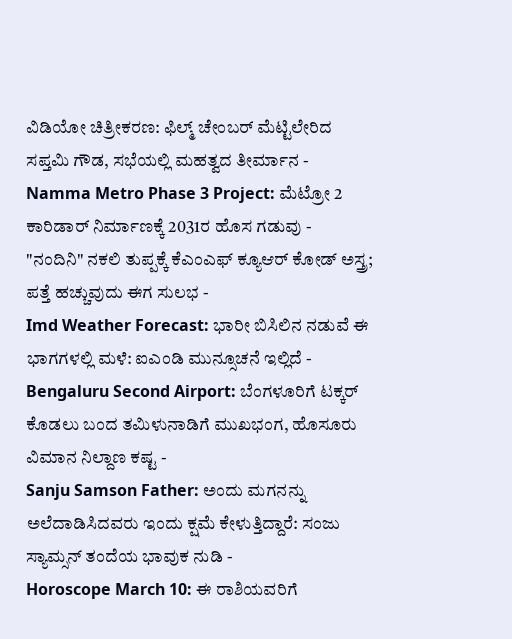ವಿಡಿಯೋ ಚಿತ್ರೀಕರಣ: ಫಿಲ್ಮ್ ಚೇಂಬರ್ ಮೆಟ್ಟಿಲೇರಿದ ಸಪ್ತಮಿ ಗೌಡ, ಸಭೆಯಲ್ಲಿ ಮಹತ್ವದ ತೀರ್ಮಾನ -
Namma Metro Phase 3 Project: ಮೆಟ್ರೋ 2 ಕಾರಿಡಾರ್ ನಿರ್ಮಾಣಕ್ಕೆ 2031ರ ಹೊಸ ಗಡುವು -
"ನಂದಿನಿ" ನಕಲಿ ತುಪ್ಪಕ್ಕೆ ಕೆಎಂಎಫ್ ಕ್ಯೂಆರ್ ಕೋಡ್ ಅಸ್ತ್ರ; ಪತ್ತೆ ಹಚ್ಚುವುದು ಈಗ ಸುಲಭ -
Imd Weather Forecast: ಭಾರೀ ಬಿಸಿಲಿನ ನಡುವೆ ಈ ಭಾಗಗಳಲ್ಲಿ ಮಳೆ: ಐಎಂಡಿ ಮುನ್ಸೂಚನೆ ಇಲ್ಲಿದೆ -
Bengaluru Second Airport: ಬೆಂಗಳೂರಿಗೆ ಟಕ್ಕರ್ ಕೊಡಲು ಬಂದ ತಮಿಳುನಾಡಿಗೆ ಮುಖಭಂಗ, ಹೊಸೂರು ವಿಮಾನ ನಿಲ್ದಾಣ ಕಷ್ಟ -
Sanju Samson Father: ಅಂದು ಮಗನನ್ನು ಅಲೆದಾಡಿಸಿದವರು ಇಂದು ಕ್ಷಮೆ ಕೇಳುತ್ತಿದ್ದಾರೆ: ಸಂಜು ಸ್ಯಾಮ್ಸನ್ ತಂದೆಯ ಭಾವುಕ ನುಡಿ -
Horoscope March 10: ಈ ರಾಶಿಯವರಿಗೆ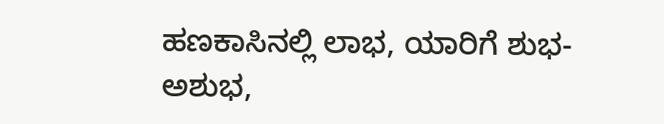ಹಣಕಾಸಿನಲ್ಲಿ ಲಾಭ, ಯಾರಿಗೆ ಶುಭ-ಅಶುಭ,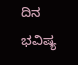ದಿನ ಭವಿಷ್ಯ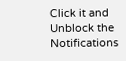Click it and Unblock the Notifications